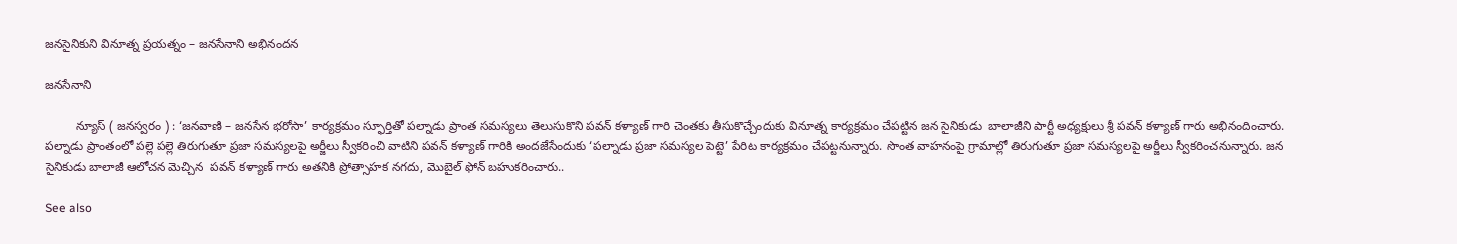జనసైనికుని వినూత్న ప్రయత్నం – జనసేనాని అభినందన

జనసేనాని

         న్యూస్ ( జనస్వరం ) : ‘జనవాణి – జనసేన భరోసా’ కార్యక్రమం స్ఫూర్తితో పల్నాడు ప్రాంత సమస్యలు తెలుసుకొని పవన్ కళ్యాణ్ గారి చెంతకు తీసుకొచ్చేందుకు వినూత్న కార్యక్రమం చేపట్టిన జన సైనికుడు  బాలాజీని పార్టీ అధ్యక్షులు శ్రీ పవన్ కళ్యాణ్ గారు అభినందించారు. పల్నాడు ప్రాంతంలో పల్లె పల్లె తిరుగుతూ ప్రజా సమస్యలపై అర్జీలు స్వీకరించి వాటిని పవన్ కళ్యాణ్ గారికి అందజేసేందుకు ‘పల్నాడు ప్రజా సమస్యల పెట్టె’ పేరిట కార్యక్రమం చేపట్టనున్నారు. సొంత వాహనంపై గ్రామాల్లో తిరుగుతూ ప్రజా సమస్యలపై అర్జీలు స్వీకరించనున్నారు. జన సైనికుడు బాలాజీ ఆలోచన మెచ్చిన  పవన్ కళ్యాణ్ గారు అతనికి ప్రోత్సాహక నగదు, మొబైల్ ఫోన్ బహుకరించారు..

See also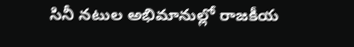సినీ నటుల అభిమానుల్లో రాజకీయ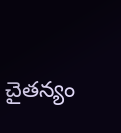చైతన్యం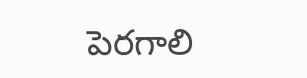పెరగాలి